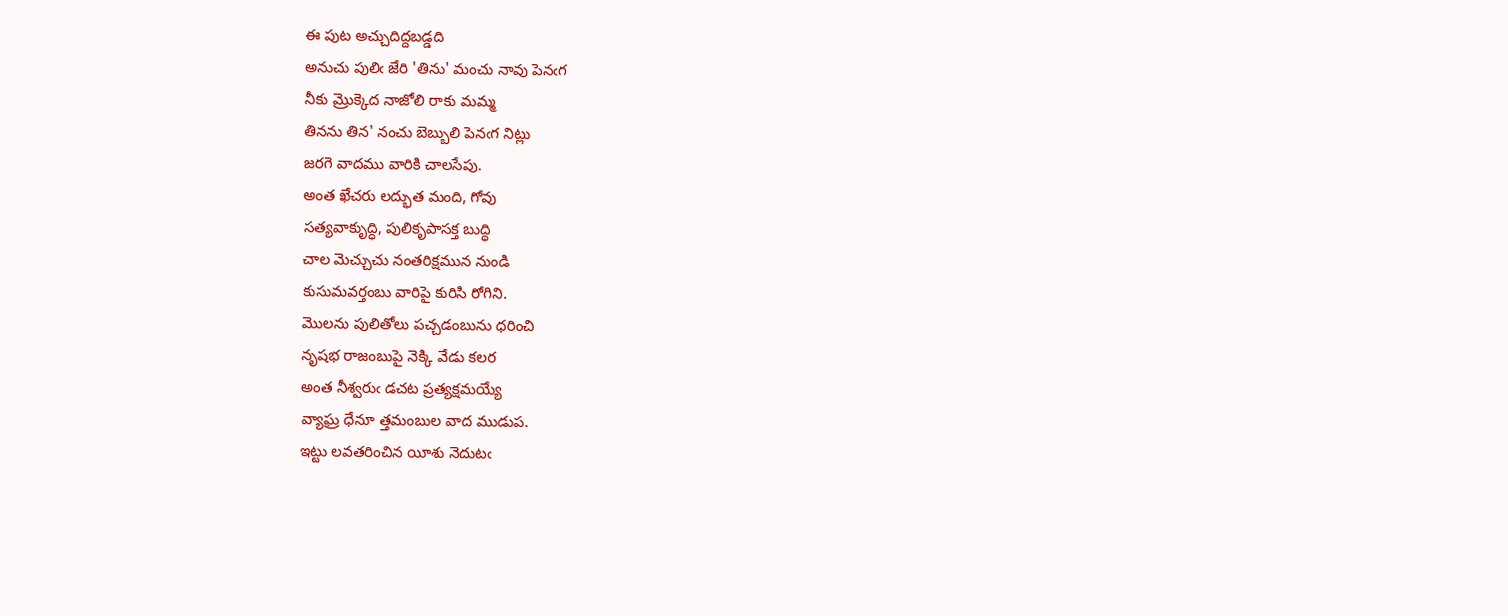ఈ పుట అచ్చుదిద్దబడ్డది
అనుచు పులిఁ జేరి 'తిను' మంచు నావు పెనఁగ
నీకు మ్రొక్కెద నాజోలి రాకు మమ్మ
తినను తిన' నంచు బెబ్బులి పెనఁగ నిట్లు
జరగె వాదము వారికి చాలసేపు.
అంత ఖేచరు లద్భుత మంది, గోవు
సత్యవాకుృద్ధి, పులికృపాసక్త బుద్ధి
చాల మెచ్చుచు నంతరిక్షమున నుండి
కుసుమవర్తంబు వారిపై కురిసి రోగిని.
మొలను పులితోలు పచ్చడంబును ధరించి
నృషభ రాజంబుపై నెక్కి వేడు కలర
అంత నీశ్వరుఁ డచట ప్రత్యక్షమయ్యే
వ్యాఘ్ర ధేనూ త్తమంబుల వాద ముడుప.
ఇట్టు లవతరించిన యీశు నెదుటఁ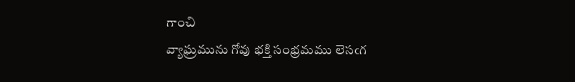గాంచి
వ్యాఘ్రమును గోవు భక్తి సంభ్రమము లెసఁగ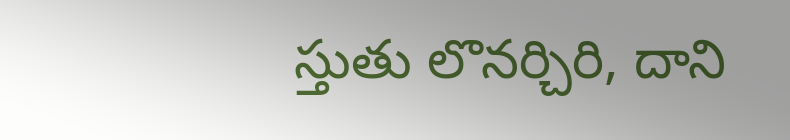స్తుతు లొనర్చిరి, దాని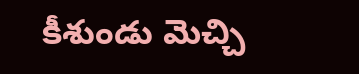కీశుండు మెచ్చి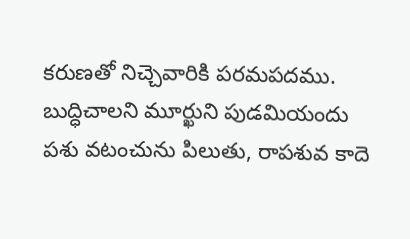కరుణతో నిచ్చెవారికి పరమపదము.
బుద్ధిచాలని మూర్ఖుని పుడమియందు
పశు వటంచును పిలుతు, రాపశువ కాదె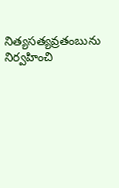నిత్యసత్యవ్రతంబును నిర్వహించి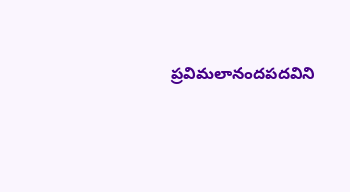ప్రవిమలానందపదవిని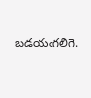బడయఁగలిగె.